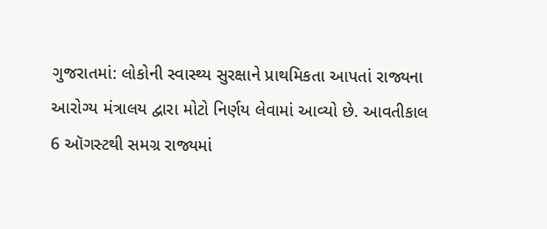ગુજરાતમાં: લોકોની સ્વાસ્થ્ય સુરક્ષાને પ્રાથમિકતા આપતાં રાજ્યના આરોગ્ય મંત્રાલય દ્વારા મોટો નિર્ણય લેવામાં આવ્યો છે. આવતીકાલ 6 ઑગસ્ટથી સમગ્ર રાજ્યમાં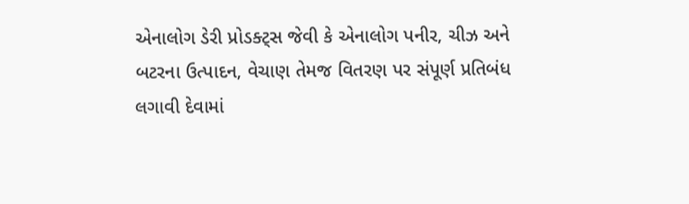એનાલોગ ડેરી પ્રોડક્ટ્સ જેવી કે એનાલોગ પનીર, ચીઝ અને બટરના ઉત્પાદન, વેચાણ તેમજ વિતરણ પર સંપૂર્ણ પ્રતિબંધ લગાવી દેવામાં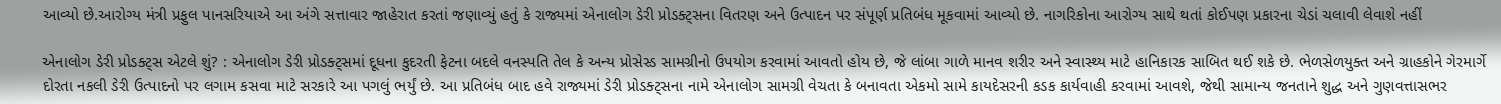આવ્યો છે.આરોગ્ય મંત્રી પ્રફુલ પાનસરિયાએ આ અંગે સત્તાવાર જાહેરાત કરતાં જણાવ્યું હતું કે રાજ્યમાં એનાલોગ ડેરી પ્રોડક્ટ્સના વિતરણ અને ઉત્પાદન પર સંપૂર્ણ પ્રતિબંધ મૂકવામાં આવ્યો છે. નાગરિકોના આરોગ્ય સાથે થતાં કોઈપણ પ્રકારના ચેડાં ચલાવી લેવાશે નહીં

એનાલોગ ડેરી પ્રોડક્ટ્સ એટલે શું? : એનાલોગ ડેરી પ્રોડક્ટ્સમાં દૂધના કુદરતી ફેટના બદલે વનસ્પતિ તેલ કે અન્ય પ્રોસેસ્ડ સામગ્રીનો ઉપયોગ કરવામાં આવતો હોય છે, જે લાંબા ગાળે માનવ શરીર અને સ્વાસ્થ્ય માટે હાનિકારક સાબિત થઈ શકે છે. ભેળસેળયુક્ત અને ગ્રાહકોને ગેરમાર્ગે દોરતા નકલી ડેરી ઉત્પાદનો પર લગામ કસવા માટે સરકારે આ પગલું ભર્યું છે. આ પ્રતિબંધ બાદ હવે રાજ્યમાં ડેરી પ્રોડક્ટ્સના નામે એનાલોગ સામગ્રી વેચતા કે બનાવતા એકમો સામે કાયદેસરની કડક કાર્યવાહી કરવામાં આવશે, જેથી સામાન્ય જનતાને શુદ્ધ અને ગુણવત્તાસભર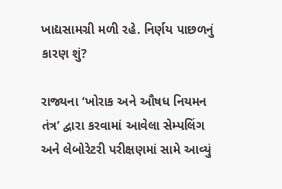ખાદ્યસામગ્રી મળી રહે. નિર્ણય પાછળનું કારણ શું?

રાજ્યના ‘ખોરાક અને ઔષધ નિયમન તંત્ર’ દ્વારા કરવામાં આવેલા સેમ્પલિંગ અને લેબોરેટરી પરીક્ષણમાં સામે આવ્યું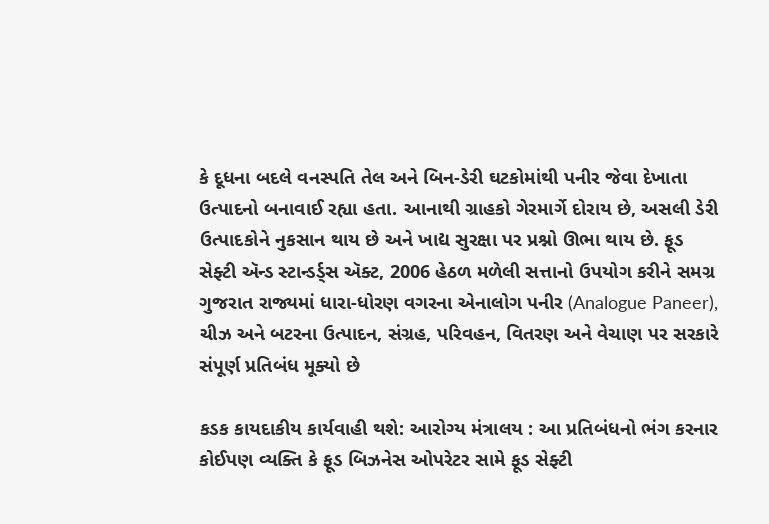કે દૂધના બદલે વનસ્પતિ તેલ અને બિન-ડેરી ઘટકોમાંથી પનીર જેવા દેખાતા ઉત્પાદનો બનાવાઈ રહ્યા હતા. આનાથી ગ્રાહકો ગેરમાર્ગે દોરાય છે, અસલી ડેરી ઉત્પાદકોને નુકસાન થાય છે અને ખાદ્ય સુરક્ષા પર પ્રશ્નો ઊભા થાય છે. ફૂડ સેફ્ટી ઍન્ડ સ્ટાન્ડર્ડ્સ ઍક્ટ, 2006 હેઠળ મળેલી સત્તાનો ઉપયોગ કરીને સમગ્ર ગુજરાત રાજ્યમાં ધારા-ધોરણ વગરના એનાલોગ પનીર (Analogue Paneer), ચીઝ અને બટરના ઉત્પાદન, સંગ્રહ, પરિવહન, વિતરણ અને વેચાણ પર સરકારે સંપૂર્ણ પ્રતિબંધ મૂક્યો છે

કડક કાયદાકીય કાર્યવાહી થશે: આરોગ્ય મંત્રાલય : આ પ્રતિબંધનો ભંગ કરનાર કોઈપણ વ્યક્તિ કે ફૂડ બિઝનેસ ઓપરેટર સામે ફૂડ સેફ્ટી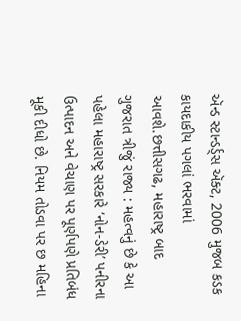ઍન્ડ સ્ટાન્ડર્ડ્સ ઍક્ટ, 2006 મુજબ કડક કાયદાકીય પગલાં ભરવામાં આવશે.છત્તીસગઢ, મહારાષ્ટ્ર બાદ ગુજરાત ત્રીજું રાજ્ય : મહત્વનું છે કે આ પહેલા મહારાષ્ટ્ર સરકારે ‘નોન-ડેરી’ પનીરના ઉત્પાદન અને વેચાણ પર પૂર્ણપણે પ્રતિબંધ મૂકી દીધો છે. નિયમ તોડવા પર છ મહિના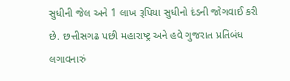સુધીની જેલ અને 1 લાખ રૂપિયા સુધીનો દંડની જોગવાઈ કરી છે. છત્તીસગઢ પછી મહારાષ્ટ્ર અને હવે ગુજરાત પ્રતિબંધ લગાવનારું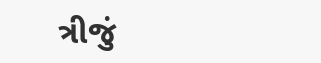ત્રીજું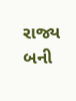રાજ્ય બની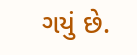ગયું છે.